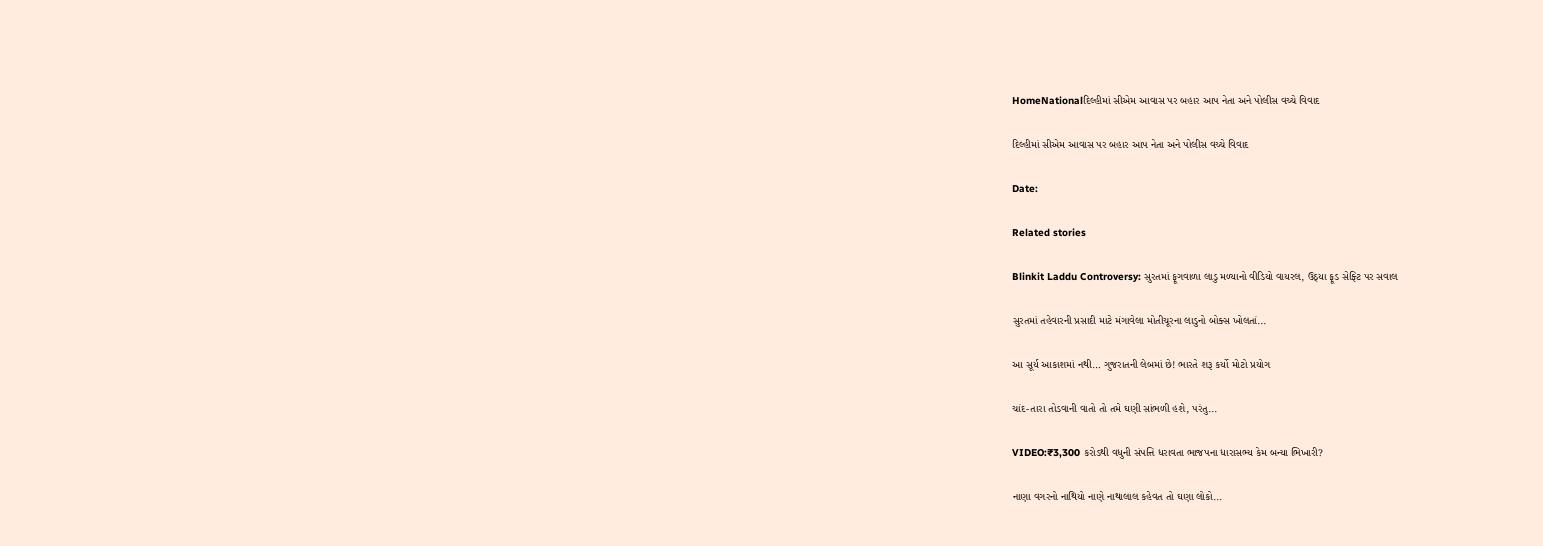HomeNationalદિલ્હીમાં સીએમ આવાસ પર બહાર આપ નેતા અને પોલીસ વચ્ચે વિવાદ

દિલ્હીમાં સીએમ આવાસ પર બહાર આપ નેતા અને પોલીસ વચ્ચે વિવાદ

Date:

Related stories

Blinkit Laddu Controversy: સુરતમાં ફૂગવાળા લાડુ મળ્યાનો વીડિયો વાયરલ, ઉઠ્યા ફૂડ સેફ્ટિ પર સવાલ

સુરતમાં તહેવારની પ્રસાદી માટે મંગાવેલા મોતીચૂરના લાડુનો બોક્સ ખોલતાં...

આ સૂર્ય આકાશમાં નથી… ગુજરાતની લેબમાં છે! ભારતે શરૂ કર્યો મોટો પ્રયોગ

ચાંદ-તારા તોડવાની વાતો તો તમે ઘણી સાંભળી હશે, પરંતુ...

VIDEO:₹3,300 કરોડથી વધુની સંપત્તિ ધરાવતા ભાજપના ધારાસભ્ય કેમ બન્યા ભિખારી?

નાણા વગરનો નાથિયો નાણે નાથાલાલ કહેવત તો ઘણા લોકો...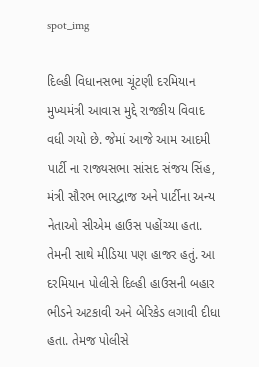spot_img

દિલ્હી વિધાનસભા ચૂંટણી દરમિયાન મુખ્યમંત્રી આવાસ મુદ્દે રાજકીય વિવાદ વધી ગયો છે. જેમાં આજે આમ આદમી પાર્ટી ના રાજ્યસભા સાંસદ સંજય સિંહ, મંત્રી સૌરભ ભારદ્વાજ અને પાર્ટીના અન્ય નેતાઓ સીએમ હાઉસ પહોંચ્યા હતા. તેમની સાથે મીડિયા પણ હાજર હતું. આ દરમિયાન પોલીસે દિલ્હી હાઉસની બહાર ભીડને અટકાવી અને બેરિકેડ લગાવી દીધા હતા. તેમજ પોલીસે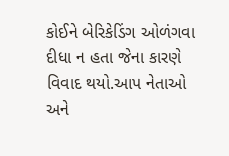કોઈને બેરિકેડિંગ ઓળંગવા દીધા ન હતા જેના કારણે વિવાદ થયો.આપ નેતાઓ અને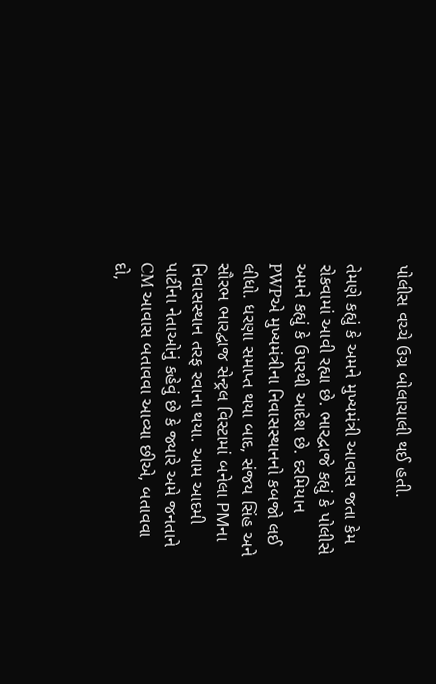પોલીસ વચ્ચે ઉગ્ર બોલાચાલી થઈ હતી.

તેમણે કહ્યું કે અમને મુખ્યમંત્રી આવાસ જતા કેમ રોકવામાં આવી રહ્યા છે. ભારદ્વાજે કહ્યું કે પોલીસે અમને કહ્યું કે ઉપરથી આદેશ છે. દરમિયાન PWPએ મુખ્યમંત્રીના નિવાસસ્થાનનો કબજો લઈ લીધો. ધરણા સમાપ્ત થયા બાદ, સંજય સિંહ અને સૌરભ ભારદ્વાજ સેન્ટ્રલ વિસ્ટામાં બનેલા PMના નિવાસસ્થાન તરફ રવાના થયા. આમ આદમી પાર્ટીના નેતાઓનું કહેવું છે કે જ્યારે અમે જનતાને CM આવાસ બતાવવા આવ્યા છીએ, બતાવવા દો,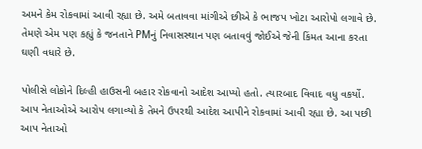અમને કેમ રોકવામાં આવી રહ્યા છે. અમે બતાવવા માંગીએ છીએ કે ભાજપ ખોટા આરોપો લગાવે છે. તેમણે એમ પણ કહ્યું કે જનતાને PMનું નિવાસસ્થાન પણ બતાવવું જોઈએ જેની કિંમત આના કરતા ઘણી વધારે છે.

પોલીસે લોકોને દિલ્હી હાઉસની બહાર રોકવાનો આદેશ આપ્યો હતો. ત્યારબાદ વિવાદ વધુ વકર્યો. આપ નેતાઓએ આરોપ લગાવ્યો કે તેમને ઉપરથી આદેશ આપીને રોકવામાં આવી રહ્યા છે. આ પછી આપ નેતાઓ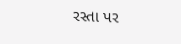રસ્તા પર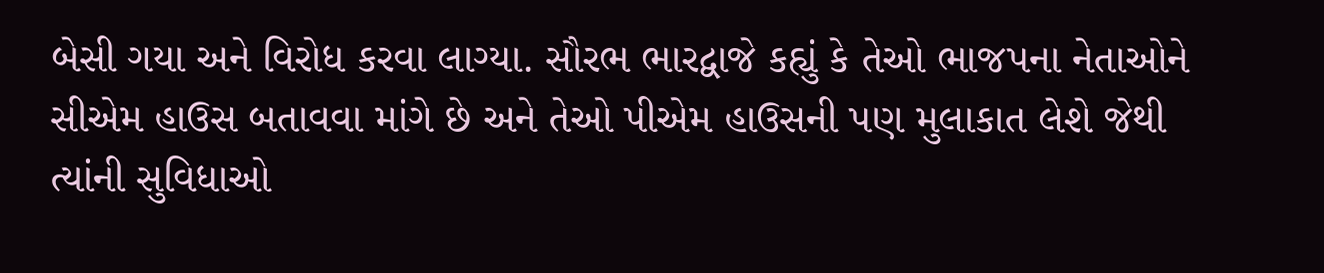બેસી ગયા અને વિરોધ કરવા લાગ્યા. સૌરભ ભારદ્વાજે કહ્યું કે તેઓ ભાજપના નેતાઓને સીએમ હાઉસ બતાવવા માંગે છે અને તેઓ પીએમ હાઉસની પણ મુલાકાત લેશે જેથી ત્યાંની સુવિધાઓ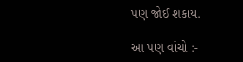પણ જોઈ શકાય.

આ પણ વાંચો :-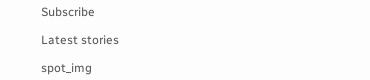Subscribe

Latest stories

spot_img